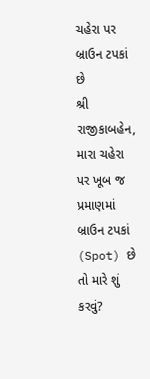ચહેરા પર બ્રાઉન ટપકાં છે
શ્રી રાજીકાબહેન,
મારા ચહેરા પર ખૂબ જ પ્રમાણમાં બ્રાઉન ટપકાં (Spot) છે તો મારે શું કરવું?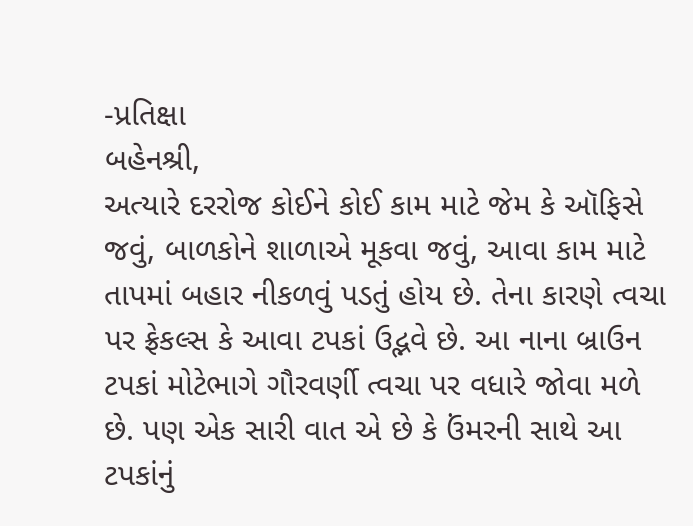-પ્રતિક્ષા
બહેનશ્રી,
અત્યારે દરરોજ કોઈને કોઈ કામ માટે જેમ કે ઑફિસે જવું, બાળકોને શાળાએ મૂકવા જવું, આવા કામ માટે તાપમાં બહાર નીકળવું પડતું હોય છે. તેના કારણે ત્વચા પર ફ્રેકલ્સ કે આવા ટપકાં ઉદ્ભવે છે. આ નાના બ્રાઉન ટપકાં મોટેભાગે ગૌરવર્ણી ત્વચા પર વધારે જોવા મળે છે. પણ એક સારી વાત એ છે કે ઉંમરની સાથે આ ટપકાંનું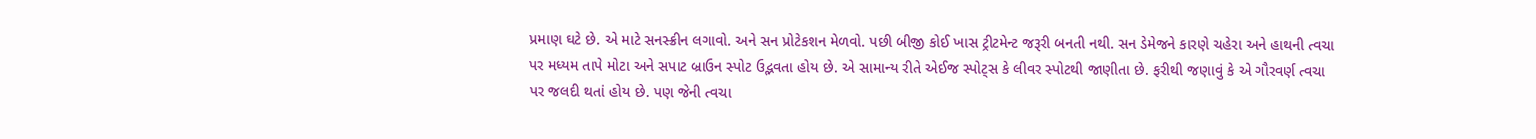પ્રમાણ ઘટે છે. એ માટે સનસ્ક્રીન લગાવો. અને સન પ્રોટેકશન મેળવો. પછી બીજી કોઈ ખાસ ટ્રીટમેન્ટ જરૂરી બનતી નથી. સન ડેમેજને કારણે ચહેરા અને હાથની ત્વચા પર મધ્યમ તાપે મોટા અને સપાટ બ્રાઉન સ્પોટ ઉદ્ભવતા હોય છે. એ સામાન્ય રીતે એઈજ સ્પોટ્સ કે લીવર સ્પોટથી જાણીતા છે. ફરીથી જણાવું કે એ ગૌરવર્ણ ત્વચા પર જલદી થતાં હોય છે. પણ જેની ત્વચા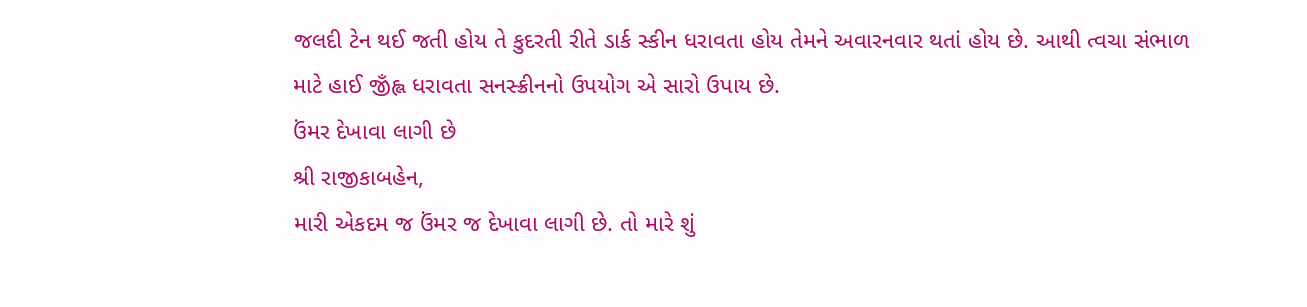જલદી ટેન થઈ જતી હોય તે કુદરતી રીતે ડાર્ક સ્કીન ધરાવતા હોય તેમને અવારનવાર થતાં હોય છે. આથી ત્વચા સંભાળ માટે હાઈ જીઁહ્લ ધરાવતા સનસ્ક્રીનનો ઉપયોગ એ સારો ઉપાય છે.
ઉંમર દેખાવા લાગી છે
શ્રી રાજીકાબહેન,
મારી એકદમ જ ઉંમર જ દેખાવા લાગી છે. તો મારે શું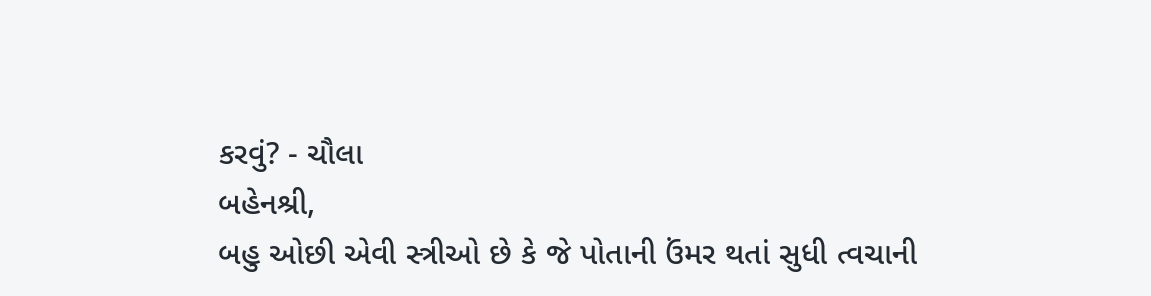કરવું? - ચૌલા
બહેનશ્રી,
બહુ ઓછી એવી સ્ત્રીઓ છે કે જે પોતાની ઉંમર થતાં સુધી ત્વચાની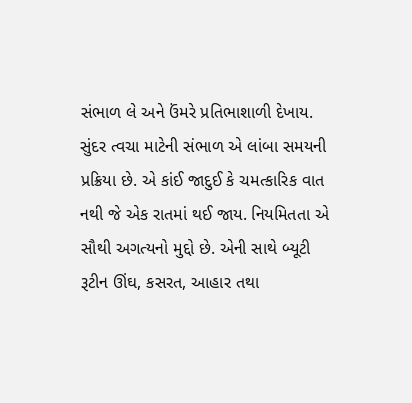સંભાળ લે અને ઉંમરે પ્રતિભાશાળી દેખાય. સુંદર ત્વચા માટેની સંભાળ એ લાંબા સમયની પ્રક્રિયા છે. એ કાંઈ જાદુઈ કે ચમત્કારિક વાત નથી જે એક રાતમાં થઈ જાય. નિયમિતતા એ સૌથી અગત્યનો મુદ્દો છે. એની સાથે બ્યૂટી રૂટીન ઊંઘ, કસરત, આહાર તથા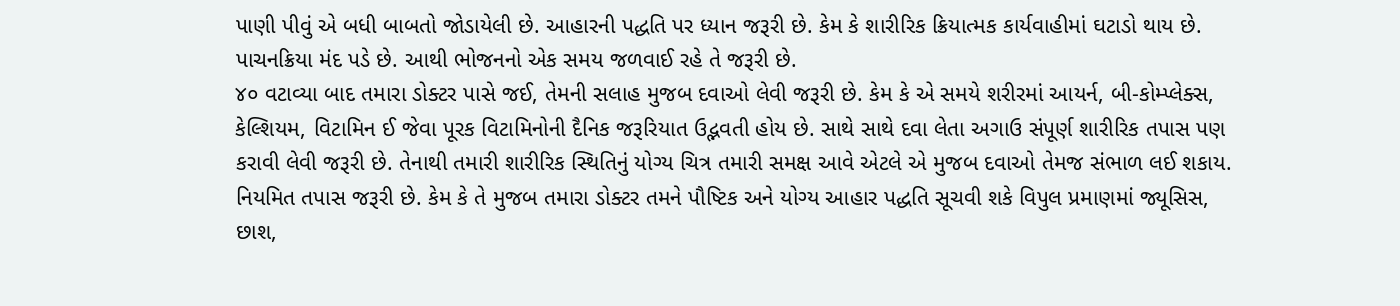પાણી પીવું એ બધી બાબતો જોડાયેલી છે. આહારની પદ્ધતિ પર ધ્યાન જરૂરી છે. કેમ કે શારીરિક ક્રિયાત્મક કાર્યવાહીમાં ઘટાડો થાય છે. પાચનક્રિયા મંદ પડે છે. આથી ભોજનનો એક સમય જળવાઈ રહે તે જરૂરી છે.
૪૦ વટાવ્યા બાદ તમારા ડોક્ટર પાસે જઈ, તેમની સલાહ મુજબ દવાઓ લેવી જરૂરી છે. કેમ કે એ સમયે શરીરમાં આયર્ન, બી-કોમ્પ્લેક્સ, કેલ્શિયમ, વિટામિન ઈ જેવા પૂરક વિટામિનોની દૈનિક જરૂરિયાત ઉદ્ભવતી હોય છે. સાથે સાથે દવા લેતા અગાઉ સંપૂર્ણ શારીરિક તપાસ પણ કરાવી લેવી જરૂરી છે. તેનાથી તમારી શારીરિક સ્થિતિનું યોગ્ય ચિત્ર તમારી સમક્ષ આવે એટલે એ મુજબ દવાઓ તેમજ સંભાળ લઈ શકાય. નિયમિત તપાસ જરૂરી છે. કેમ કે તે મુજબ તમારા ડોક્ટર તમને પૌષ્ટિક અને યોગ્ય આહાર પદ્ધતિ સૂચવી શકે વિપુલ પ્રમાણમાં જ્યૂસિસ, છાશ,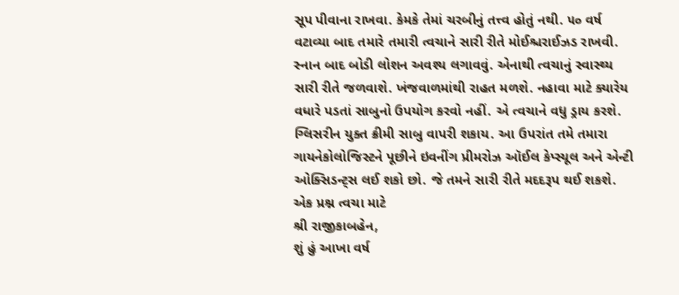સૂપ પીવાના રાખવા. કેમકે તેમાં ચરબીનું તત્ત્વ હોતું નથી. ૫૦ વર્ષ વટાવ્યા બાદ તમારે તમારી ત્વચાને સારી રીતે મોઈશ્ચરાઈઝડ રાખવી. સ્નાન બાદ બોડી લોશન અવશ્ય લગાવવું. એનાથી ત્વચાનું સ્વાસ્થ્ય સારી રીતે જળવાશે. ખંજવાળમાંથી રાહત મળશે. નહાવા માટે ક્યારેય વધારે પડતાં સાબુનો ઉપયોગ કરવો નહીં. એ ત્વચાને વધુ ડ્રાય કરશે. ગ્લિસરીન યુક્ત ક્રીમી સાબુ વાપરી શકાય. આ ઉપરાંત તમે તમારા ગાયનેકોલોજિસ્ટને પૂછીને ઇવનીંગ પ્રીમરોઝ ઑઈલ કેપ્સ્યૂલ અને એન્ટી ઓક્સિડન્ટ્સ લઈ શકો છો. જે તમને સારી રીતે મદદરૂપ થઈ શકશે.
એક પ્રશ્ન ત્વચા માટે
શ્રી રાજીકાબહેન,
શું હું આખા વર્ષ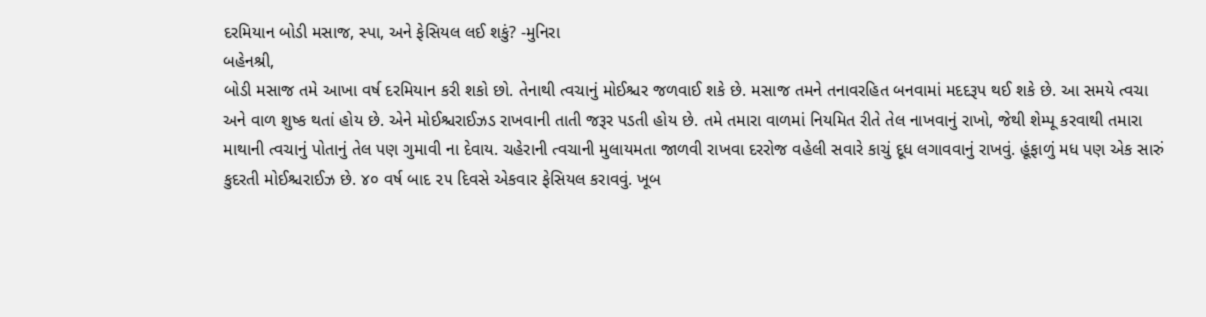દરમિયાન બોડી મસાજ, સ્પા, અને ફેસિયલ લઈ શકું? -મુનિરા
બહેનશ્રી,
બોડી મસાજ તમે આખા વર્ષ દરમિયાન કરી શકો છો. તેનાથી ત્વચાનું મોઈશ્ચર જળવાઈ શકે છે. મસાજ તમને તનાવરહિત બનવામાં મદદરૂપ થઈ શકે છે. આ સમયે ત્વચા અને વાળ શુષ્ક થતાં હોય છે. એને મોઈશ્ચરાઈઝડ રાખવાની તાતી જરૂર પડતી હોય છે. તમે તમારા વાળમાં નિયમિત રીતે તેલ નાખવાનું રાખો, જેથી શેમ્પૂ કરવાથી તમારા માથાની ત્વચાનું પોતાનું તેલ પણ ગુમાવી ના દેવાય. ચહેરાની ત્વચાની મુલાયમતા જાળવી રાખવા દરરોજ વહેલી સવારે કાચું દૂધ લગાવવાનું રાખવું. હૂંફાળું મધ પણ એક સારું કુદરતી મોઈશ્ચરાઈઝ છે. ૪૦ વર્ષ બાદ ૨૫ દિવસે એકવાર ફેસિયલ કરાવવું. ખૂબ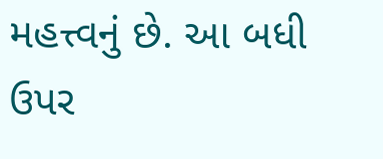મહત્ત્વનું છે. આ બધી ઉપર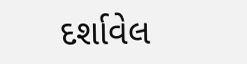દર્શાવેલ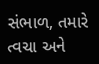સંભાળ, તમારે ત્વચા અને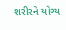શરીરને યોગ્ય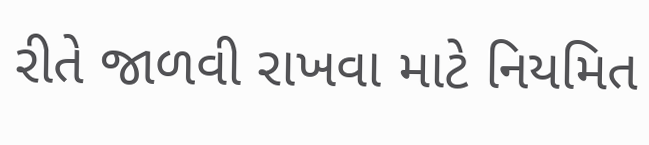રીતે જાળવી રાખવા માટે નિયમિત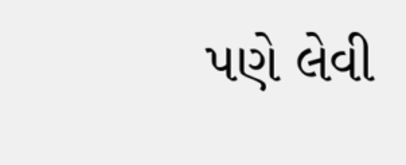પણે લેવી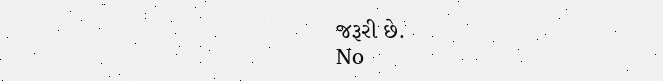જરૂરી છે.
No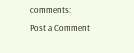comments:
Post a Comment